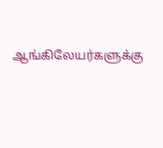ஆங்கிலேயர்களுக்கு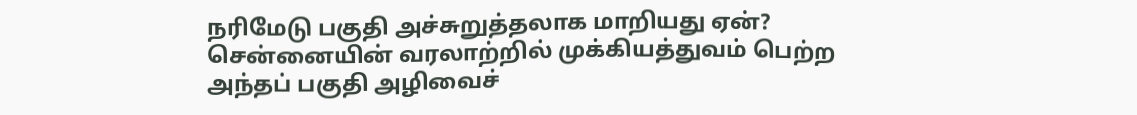நரிமேடு பகுதி அச்சுறுத்தலாக மாறியது ஏன்? சென்னையின் வரலாற்றில் முக்கியத்துவம் பெற்ற அந்தப் பகுதி அழிவைச்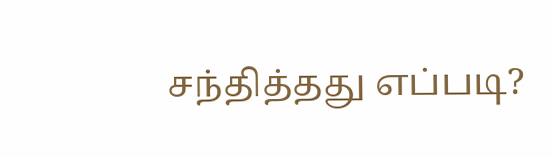சந்தித்தது எப்படி?